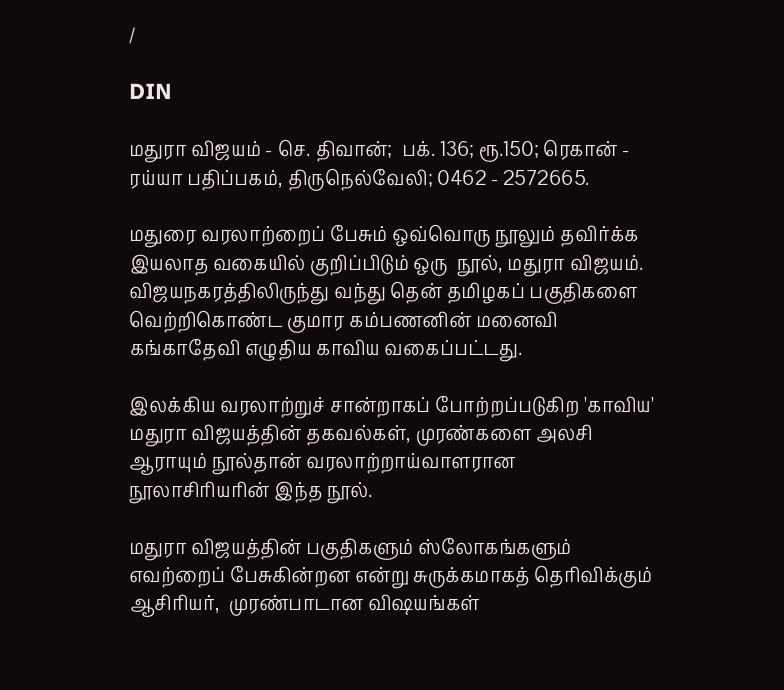/

DIN

மதுரா விஜயம் - செ. திவான்;  பக். 136; ரூ.150; ரெகான் - ரய்யா பதிப்பகம், திருநெல்வேலி; 0462 - 2572665.

மதுரை வரலாற்றைப் பேசும் ஒவ்வொரு நூலும் தவிர்க்க இயலாத வகையில் குறிப்பிடும் ஒரு  நூல், மதுரா விஜயம். விஜயநகரத்திலிருந்து வந்து தென் தமிழகப் பகுதிகளை வெற்றிகொண்ட குமார கம்பணனின் மனைவி கங்காதேவி எழுதிய காவிய வகைப்பட்டது.

இலக்கிய வரலாற்றுச் சான்றாகப் போற்றப்படுகிற 'காவிய' மதுரா விஜயத்தின் தகவல்கள், முரண்களை அலசி ஆராயும் நூல்தான் வரலாற்றாய்வாளரான நூலாசிரியரின் இந்த நூல்.

மதுரா விஜயத்தின் பகுதிகளும் ஸ்லோகங்களும் எவற்றைப் பேசுகின்றன என்று சுருக்கமாகத் தெரிவிக்கும் ஆசிரியர்,  முரண்பாடான விஷயங்கள்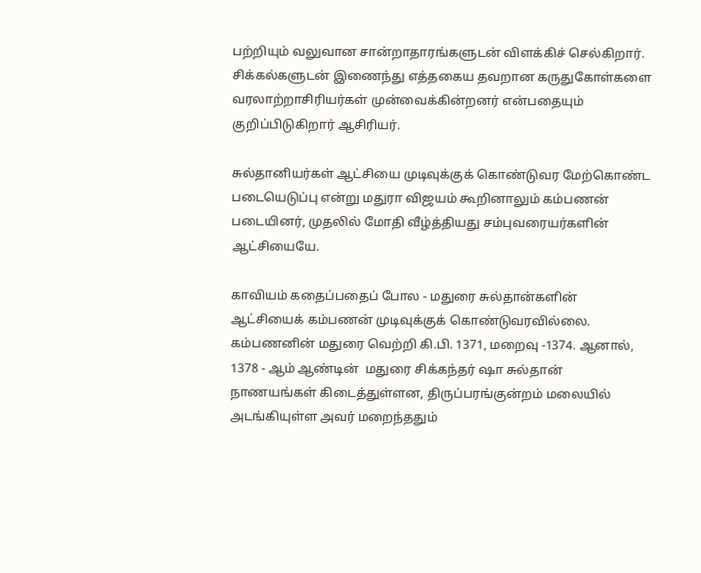பற்றியும் வலுவான சான்றாதாரங்களுடன் விளக்கிச் செல்கிறார். சிக்கல்களுடன் இணைந்து எத்தகைய தவறான கருதுகோள்களை வரலாற்றாசிரியர்கள் முன்வைக்கின்றனர் என்பதையும் குறிப்பிடுகிறார் ஆசிரியர்.

சுல்தானியர்கள் ஆட்சியை முடிவுக்குக் கொண்டுவர மேற்கொண்ட படையெடுப்பு என்று மதுரா விஜயம் கூறினாலும் கம்பணன் படையினர், முதலில் மோதி வீழ்த்தியது சம்புவரையர்களின் ஆட்சியையே.

காவியம் கதைப்பதைப் போல - மதுரை சுல்தான்களின் ஆட்சியைக் கம்பணன் முடிவுக்குக் கொண்டுவரவில்லை. கம்பணனின் மதுரை வெற்றி கி.பி. 1371, மறைவு -1374. ஆனால், 1378 - ஆம் ஆண்டின்  மதுரை சிக்கந்தர் ஷா சுல்தான் நாணயங்கள் கிடைத்துள்ளன, திருப்பரங்குன்றம் மலையில் அடங்கியுள்ள அவர் மறைந்ததும்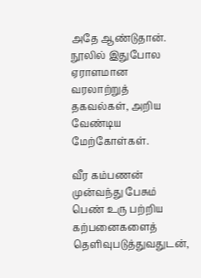அதே ஆண்டுதான். நூலில் இதுபோல ஏராளமான வரலாற்றுத் தகவல்கள், அறிய வேண்டிய மேற்கோள்கள்.

வீர கம்பணன் முன்வந்து பேசும் பெண் உரு பற்றிய கற்பனைகளைத் தெளிவுபடுத்துவதுடன்,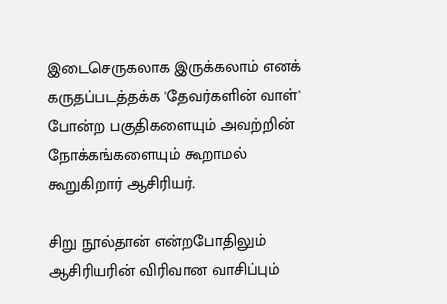இடைசெருகலாக இருக்கலாம் எனக் கருதப்படத்தக்க 'தேவர்களின் வாள்' போன்ற பகுதிகளையும் அவற்றின்  நோக்கங்களையும் கூறாமல் கூறுகிறார் ஆசிரியர்.

சிறு நூல்தான் என்றபோதிலும் ஆசிரியரின் விரிவான வாசிப்பும்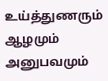உய்த்துணரும் ஆழமும் அனுபவமும்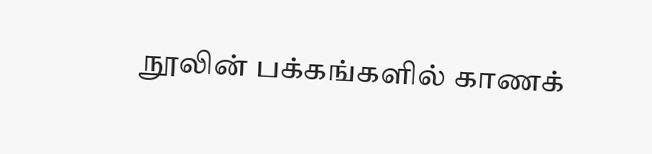நூலின் பக்கங்களில் காணக்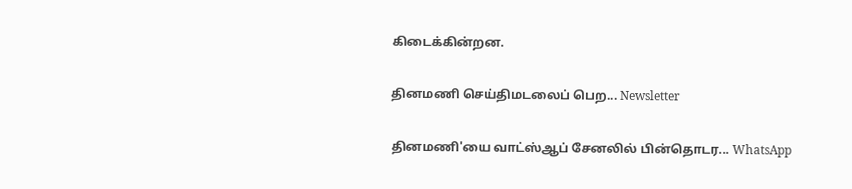கிடைக்கின்றன.

தினமணி செய்திமடலைப் பெற... Newsletter

தினமணி'யை வாட்ஸ்ஆப் சேனலில் பின்தொடர... WhatsApp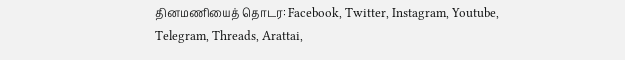தினமணியைத் தொடர: Facebook, Twitter, Instagram, Youtube, Telegram, Threads, Arattai,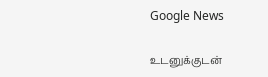Google News

உடனுக்குடன்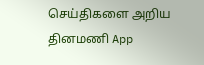செய்திகளை அறிய தினமணி App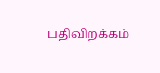பதிவிறக்கம்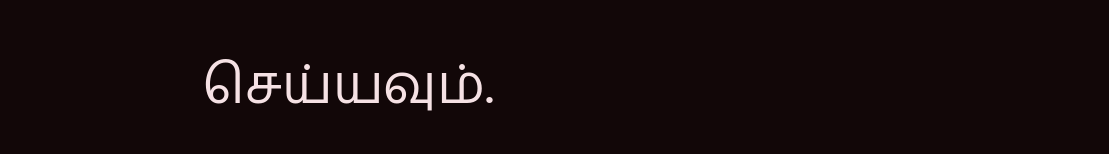செய்யவும்.